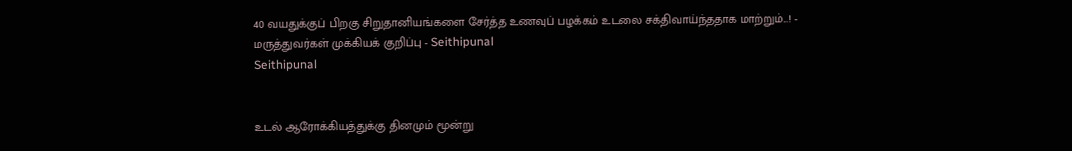40 வயதுக்குப் பிறகு சிறுதானியங்களை சேர்த்த உணவுப் பழக்கம் உடலை சக்திவாய்ந்ததாக மாற்றும்...! - மருத்துவர்கள் முக்கியக் குறிப்பு - Seithipunal
Seithipunal


உடல் ஆரோக்கியத்துக்கு தினமும் மூன்று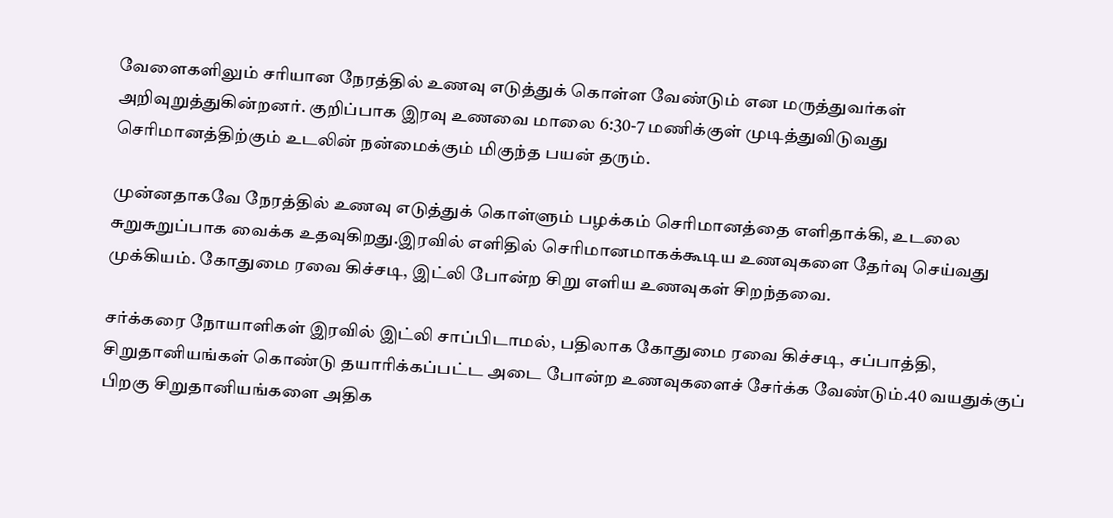வேளைகளிலும் சரியான நேரத்தில் உணவு எடுத்துக் கொள்ள வேண்டும் என மருத்துவர்கள் அறிவுறுத்துகின்றனர். குறிப்பாக இரவு உணவை மாலை 6:30-7 மணிக்குள் முடித்துவிடுவது செரிமானத்திற்கும் உடலின் நன்மைக்கும் மிகுந்த பயன் தரும்.

முன்னதாகவே நேரத்தில் உணவு எடுத்துக் கொள்ளும் பழக்கம் செரிமானத்தை எளிதாக்கி, உடலை சுறுசுறுப்பாக வைக்க உதவுகிறது.இரவில் எளிதில் செரிமானமாகக்கூடிய உணவுகளை தேர்வு செய்வது முக்கியம். கோதுமை ரவை கிச்சடி, இட்லி போன்ற சிறு எளிய உணவுகள் சிறந்தவை.

சர்க்கரை நோயாளிகள் இரவில் இட்லி சாப்பிடாமல், பதிலாக கோதுமை ரவை கிச்சடி, சப்பாத்தி, சிறுதானியங்கள் கொண்டு தயாரிக்கப்பட்ட அடை போன்ற உணவுகளைச் சேர்க்க வேண்டும்.40 வயதுக்குப் பிறகு சிறுதானியங்களை அதிக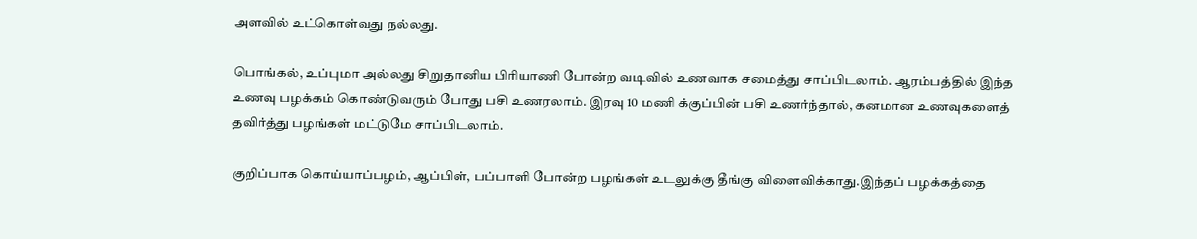அளவில் உட்கொள்வது நல்லது.

பொங்கல், உப்புமா அல்லது சிறுதானிய பிரியாணி போன்ற வடிவில் உணவாக சமைத்து சாப்பிடலாம். ஆரம்பத்தில் இந்த உணவு பழக்கம் கொண்டுவரும் போது பசி உணரலாம். இரவு 10 மணி க்குப்பின் பசி உணர்ந்தால், கனமான உணவுகளைத் தவிர்த்து பழங்கள் மட்டுமே சாப்பிடலாம்.

குறிப்பாக கொய்யாப்பழம், ஆப்பிள், பப்பாளி போன்ற பழங்கள் உடலுக்கு தீங்கு விளைவிக்காது.இந்தப் பழக்கத்தை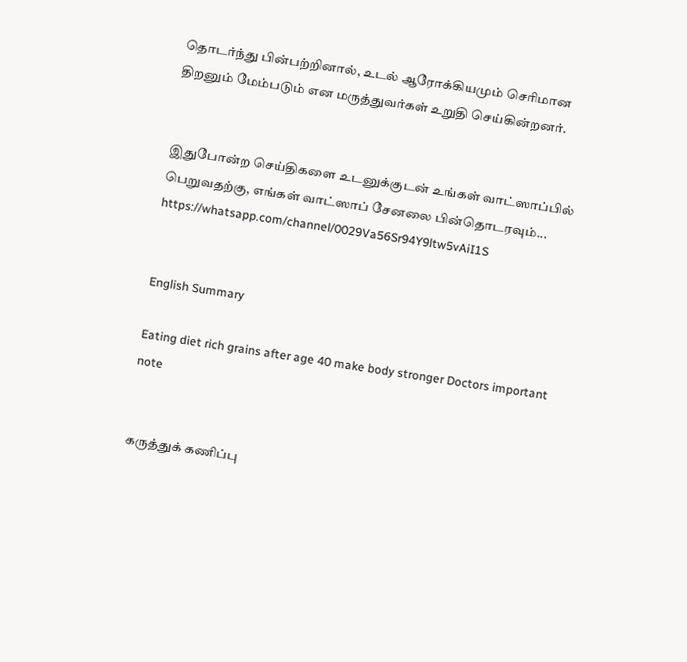தொடர்ந்து பின்பற்றினால், உடல் ஆரோக்கியமும் செரிமான திறனும் மேம்படும் என மருத்துவர்கள் உறுதி செய்கின்றனர்.


இதுபோன்ற செய்திகளை உடனுக்குடன் உங்கள் வாட்ஸாப்பில் பெறுவதற்கு, எங்கள் வாட்ஸாப் சேனலை பின்தொடரவும்... https://whatsapp.com/channel/0029Va56Sr94Y9ltw5vAiI1S


English Summary

Eating diet rich grains after age 40 make body stronger Doctors important note


கருத்துக் கணிப்பு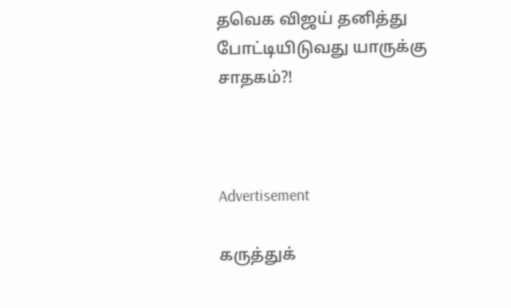தவெக விஜய் தனித்து போட்டியிடுவது யாருக்கு சாதகம்?!



Advertisement

கருத்துக்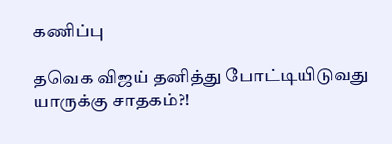கணிப்பு

தவெக விஜய் தனித்து போட்டியிடுவது யாருக்கு சாதகம்?!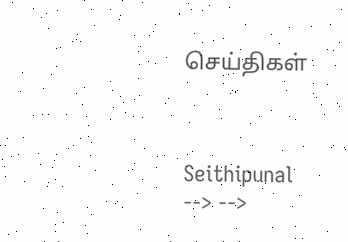செய்திகள்



Seithipunal
--> -->